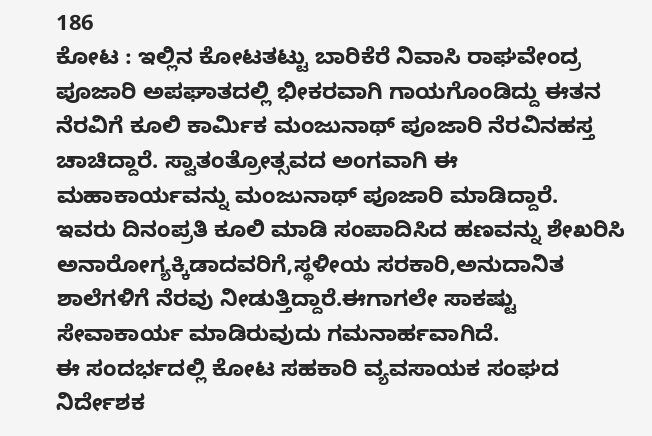186
ಕೋಟ : ಇಲ್ಲಿನ ಕೋಟತಟ್ಟು ಬಾರಿಕೆರೆ ನಿವಾಸಿ ರಾಘವೇಂದ್ರ ಪೂಜಾರಿ ಅಪಘಾತದಲ್ಲಿ ಭೀಕರವಾಗಿ ಗಾಯಗೊಂಡಿದ್ದು ಈತನ ನೆರವಿಗೆ ಕೂಲಿ ಕಾರ್ಮಿಕ ಮಂಜುನಾಥ್ ಪೂಜಾರಿ ನೆರವಿನಹಸ್ತ ಚಾಚಿದ್ದಾರೆ. ಸ್ವಾತಂತ್ರೋತ್ಸವದ ಅಂಗವಾಗಿ ಈ ಮಹಾಕಾರ್ಯವನ್ನು ಮಂಜುನಾಥ್ ಪೂಜಾರಿ ಮಾಡಿದ್ದಾರೆ.
ಇವರು ದಿನಂಪ್ರತಿ ಕೂಲಿ ಮಾಡಿ ಸಂಪಾದಿಸಿದ ಹಣವನ್ನು ಶೇಖರಿಸಿ ಅನಾರೋಗ್ಯಕ್ಕಿಡಾದವರಿಗೆ,ಸ್ಥಳೀಯ ಸರಕಾರಿ,ಅನುದಾನಿತ ಶಾಲೆಗಳಿಗೆ ನೆರವು ನೀಡುತ್ತಿದ್ದಾರೆ.ಈಗಾಗಲೇ ಸಾಕಷ್ಟು ಸೇವಾಕಾರ್ಯ ಮಾಡಿರುವುದು ಗಮನಾರ್ಹವಾಗಿದೆ.
ಈ ಸಂದರ್ಭದಲ್ಲಿ ಕೋಟ ಸಹಕಾರಿ ವ್ಯವಸಾಯಕ ಸಂಘದ ನಿರ್ದೇಶಕ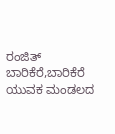ರಂಜಿತ್ ಬಾರಿಕೆರೆ,ಬಾರಿಕೆರೆ ಯುವಕ ಮಂಡಲದ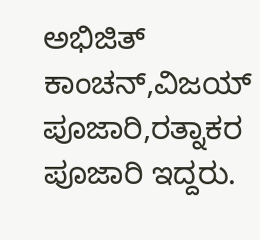ಅಭಿಜಿತ್ ಕಾಂಚನ್,ವಿಜಯ್ ಪೂಜಾರಿ,ರತ್ನಾಕರ ಪೂಜಾರಿ ಇದ್ದರು.